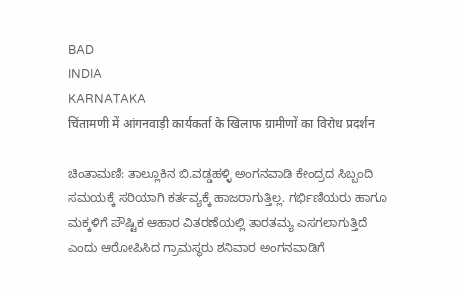BAD
INDIA
KARNATAKA
चिंतामणी में आंगनवाड़ी कार्यकर्ता के खिलाफ ग्रामीणों का विरोध प्रदर्शन

ಚಿಂತಾಮಣಿ: ತಾಲ್ಲೂಕಿನ ಬಿ.ವಡ್ಡಹಳ್ಳಿ ಅಂಗನವಾಡಿ ಕೇಂದ್ರದ ಸಿಬ್ಬಂದಿ ಸಮಯಕ್ಕೆ ಸರಿಯಾಗಿ ಕರ್ತವ್ಯಕ್ಕೆ ಹಾಜರಾಗುತ್ತಿಲ್ಲ. ಗರ್ಭಿಣಿಯರು ಹಾಗೂ ಮಕ್ಕಳಿಗೆ ಪೌಷ್ಟಿಕ ಆಹಾರ ವಿತರಣೆಯಲ್ಲಿ ತಾರತಮ್ಯ ಎಸಗಲಾಗುತ್ತಿದೆ ಎಂದು ಆರೋಪಿಸಿದ ಗ್ರಾಮಸ್ಥರು ಶನಿವಾರ ಅಂಗನವಾಡಿಗೆ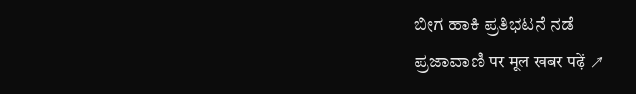ಬೀಗ ಹಾಕಿ ಪ್ರತಿಭಟನೆ ನಡೆ
ಪ್ರಜಾವಾಣಿ पर मूल खबर पढ़ें ↗